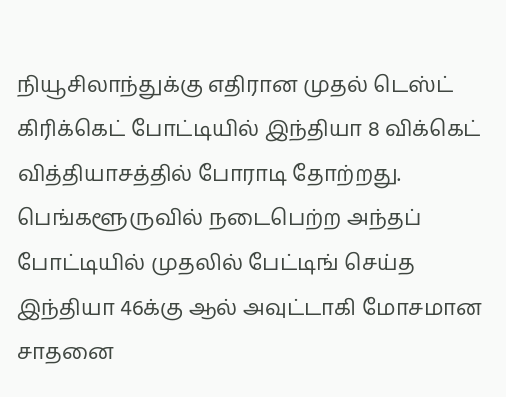நியூசிலாந்துக்கு எதிரான முதல் டெஸ்ட் கிரிக்கெட் போட்டியில் இந்தியா 8 விக்கெட் வித்தியாசத்தில் போராடி தோற்றது. பெங்களூருவில் நடைபெற்ற அந்தப் போட்டியில் முதலில் பேட்டிங் செய்த இந்தியா 46க்கு ஆல் அவுட்டாகி மோசமான சாதனை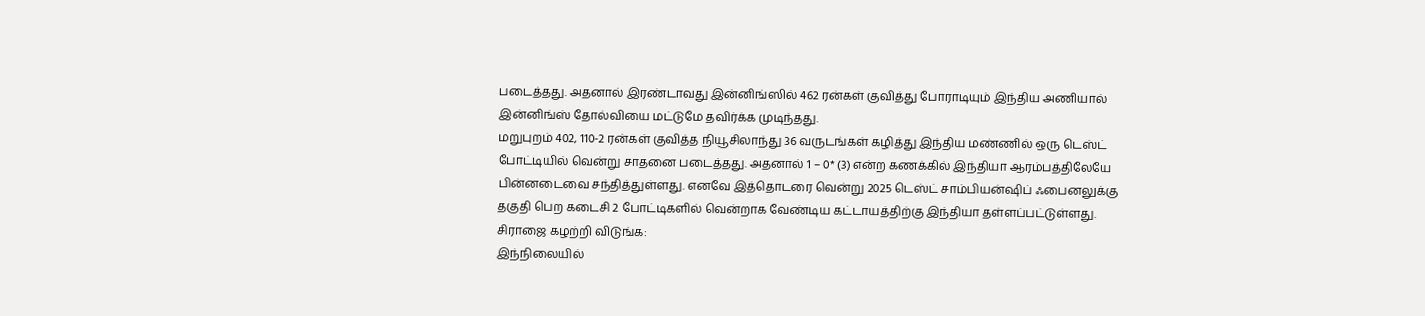படைத்தது. அதனால் இரண்டாவது இன்னிங்ஸில் 462 ரன்கள் குவித்து போராடியும் இந்திய அணியால் இன்னிங்ஸ் தோல்வியை மட்டுமே தவிர்க்க முடிந்தது.
மறுபுறம் 402, 110-2 ரன்கள் குவித்த நியூசிலாந்து 36 வருடங்கள் கழித்து இந்திய மண்ணில் ஒரு டெஸ்ட் போட்டியில் வென்று சாதனை படைத்தது. அதனால் 1 – 0* (3) என்ற கணக்கில் இந்தியா ஆரம்பத்திலேயே பின்னடைவை சந்தித்துள்ளது. எனவே இத்தொடரை வென்று 2025 டெஸ்ட் சாம்பியன்ஷிப் ஃபைனலுக்கு தகுதி பெற கடைசி 2 போட்டிகளில் வென்றாக வேண்டிய கட்டாயத்திற்கு இந்தியா தள்ளப்பட்டுள்ளது.
சிராஜை கழற்றி விடுங்க:
இந்நிலையில்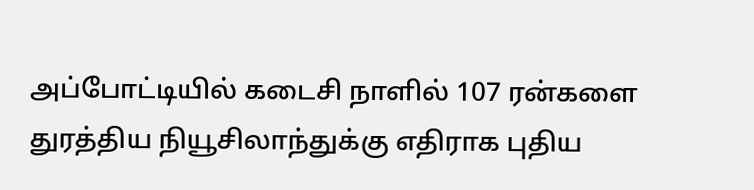அப்போட்டியில் கடைசி நாளில் 107 ரன்களை துரத்திய நியூசிலாந்துக்கு எதிராக புதிய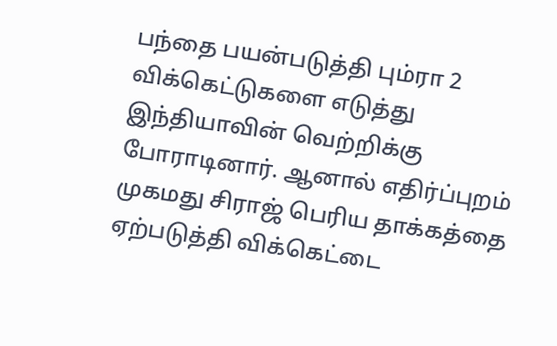பந்தை பயன்படுத்தி பும்ரா 2 விக்கெட்டுகளை எடுத்து இந்தியாவின் வெற்றிக்கு போராடினார். ஆனால் எதிர்ப்புறம் முகமது சிராஜ் பெரிய தாக்கத்தை ஏற்படுத்தி விக்கெட்டை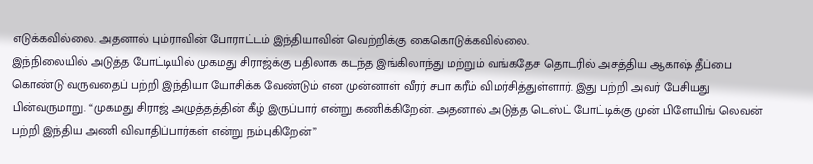எடுக்கவில்லை. அதனால் பும்ராவின் போராட்டம் இந்தியாவின் வெற்றிக்கு கைகொடுக்கவில்லை.
இந்நிலையில் அடுத்த போட்டியில் முகமது சிராஜ்க்கு பதிலாக கடந்த இங்கிலாந்து மற்றும் வங்கதேச தொடரில் அசத்திய ஆகாஷ் தீப்பை கொண்டு வருவதைப் பற்றி இந்தியா யோசிக்க வேண்டும் என முன்னாள் வீரர் சபா கரீம் விமர்சித்துள்ளார். இது பற்றி அவர் பேசியது பின்வருமாறு. “முகமது சிராஜ் அழுத்தத்தின் கீழ் இருப்பார் என்று கணிக்கிறேன். அதனால் அடுத்த டெஸ்ட் போட்டிக்கு முன் பிளேயிங் லெவன் பற்றி இந்திய அணி விவாதிப்பார்கள் என்று நம்புகிறேன்”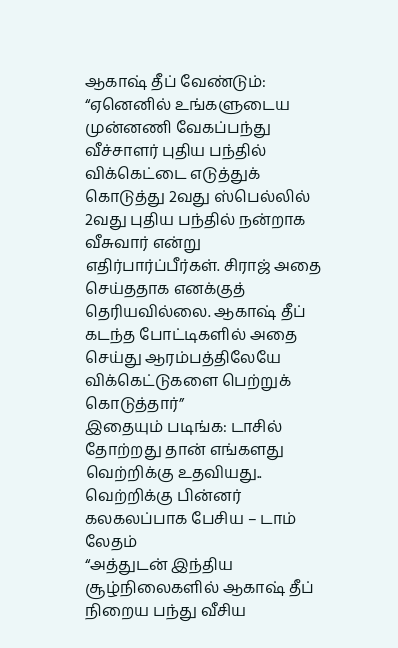ஆகாஷ் தீப் வேண்டும்:
“ஏனெனில் உங்களுடைய முன்னணி வேகப்பந்து வீச்சாளர் புதிய பந்தில் விக்கெட்டை எடுத்துக் கொடுத்து 2வது ஸ்பெல்லில் 2வது புதிய பந்தில் நன்றாக வீசுவார் என்று எதிர்பார்ப்பீர்கள். சிராஜ் அதை செய்ததாக எனக்குத் தெரியவில்லை. ஆகாஷ் தீப் கடந்த போட்டிகளில் அதை செய்து ஆரம்பத்திலேயே விக்கெட்டுகளை பெற்றுக் கொடுத்தார்”
இதையும் படிங்க: டாசில் தோற்றது தான் எங்களது வெற்றிக்கு உதவியது.. வெற்றிக்கு பின்னர் கலகலப்பாக பேசிய – டாம் லேதம்
“அத்துடன் இந்திய சூழ்நிலைகளில் ஆகாஷ் தீப் நிறைய பந்து வீசிய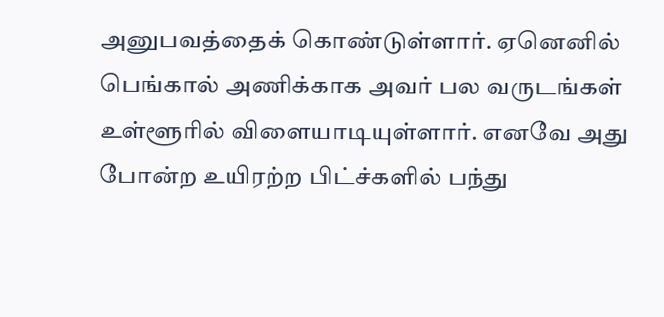அனுபவத்தைக் கொண்டுள்ளார். ஏனெனில் பெங்கால் அணிக்காக அவர் பல வருடங்கள் உள்ளூரில் விளையாடியுள்ளார். எனவே அது போன்ற உயிரற்ற பிட்ச்களில் பந்து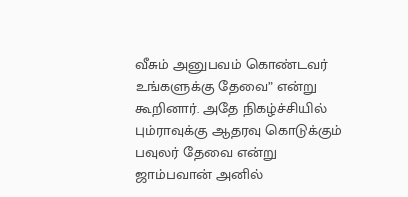வீசும் அனுபவம் கொண்டவர் உங்களுக்கு தேவை” என்று கூறினார். அதே நிகழ்ச்சியில் பும்ராவுக்கு ஆதரவு கொடுக்கும் பவுலர் தேவை என்று ஜாம்பவான் அனில்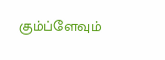கும்ப்ளேவும்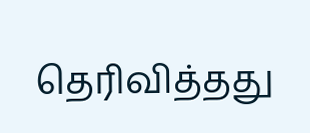தெரிவித்தது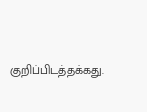குறிப்பிடத்தக்கது.